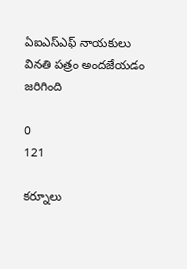ఏఐఎస్ఎఫ్ నాయకులు వినతి పత్రం అందజేయడం జరిగింది

0
121

కర్నూలు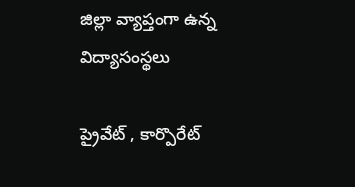జిల్లా వ్యాప్తంగా ఉన్న విద్యాసంస్థలు

ప్రైవేట్ , కార్పొరేట్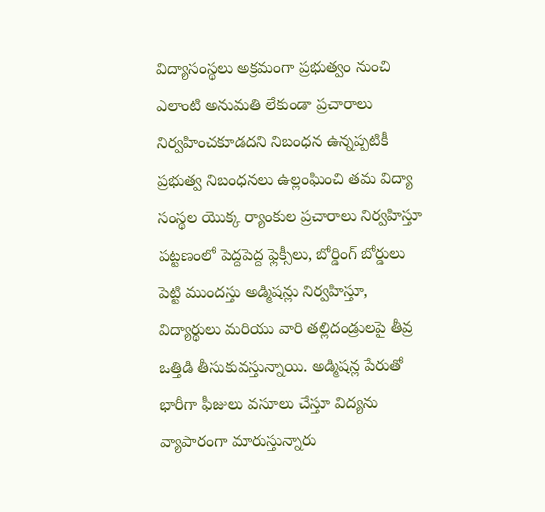విద్యాసంస్థలు అక్రమంగా ప్రభుత్వం నుంచి ఎలాంటి అనుమతి లేకుండా ప్రచారాలు నిర్వహించకూడదని నిబంధన ఉన్నప్పటికీ ప్రభుత్వ నిబంధనలు ఉల్లంఘించి తమ విద్యా సంస్థల యొక్క ర్యాంకుల ప్రచారాలు నిర్వహిస్తూ పట్టణంలో పెద్దపెద్ద ఫ్లెక్సీలు, బోర్డింగ్ బోర్డులు పెట్టి ముందస్తు అడ్మిషన్లు నిర్వహిస్తూ, విద్యార్థులు మరియు వారి తల్లిదండ్రులపై తీవ్ర ఒత్తిడి తీసుకువస్తున్నాయి. అడ్మిషన్ల పేరుతో భారీగా ఫీజులు వసూలు చేస్తూ విద్యను వ్యాపారంగా మారుస్తున్నారు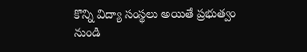కొన్ని విద్యా సంస్థలు అయితే ప్రభుత్వం నుండి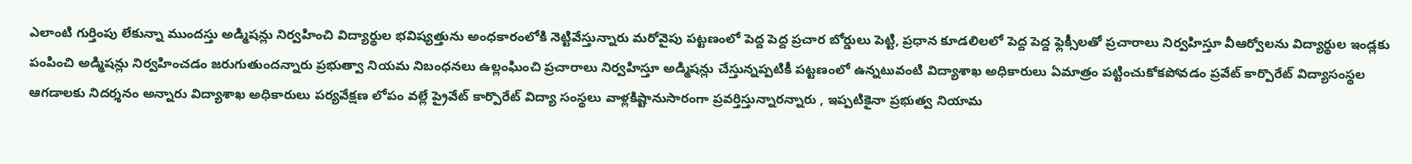ఎలాంటి గుర్తింపు లేకున్నా ముందస్తు అడ్మిషన్లు నిర్వహించి విద్యార్థుల భవిష్యత్తును అంధకారంలోకి నెట్టివేస్తున్నారు మరోవైపు పట్టణంలో పెద్ద పెద్ద ప్రచార బోర్డులు పెట్టి, ప్రధాన కూడలిలలో పెద్ద పెద్ద ఫ్లెక్సీలతో ప్రచారాలు నిర్వహిస్తూ వీఆర్వోలను విద్యార్థుల ఇండ్లకు పంపించి అడ్మిషన్లు నిర్వహించడం జరుగుతుందన్నారు ప్రభుత్వా నియమ నిబంధనలు ఉల్లంఘించి ప్రచారాలు నిర్వహిస్తూ అడ్మిషన్లు చేస్తున్నప్పటికీ పట్టణంలో ఉన్నటువంటి విద్యాశాఖ అధికారులు ఏమాత్రం పట్టించుకోకపోవడం ప్రవేట్ కార్పొరేట్ విద్యాసంస్థల ఆగడాలకు నిదర్శనం అన్నారు విద్యాశాఖ అధికారులు పర్యవేక్షణ లోపం వల్లే ప్రైవేట్ కార్పొరేట్ విద్యా సంస్థలు వాళ్లకిష్టానుసారంగా ప్రవర్తిస్తున్నారన్నారు , ఇప్పటికైనా ప్రభుత్వ నియామ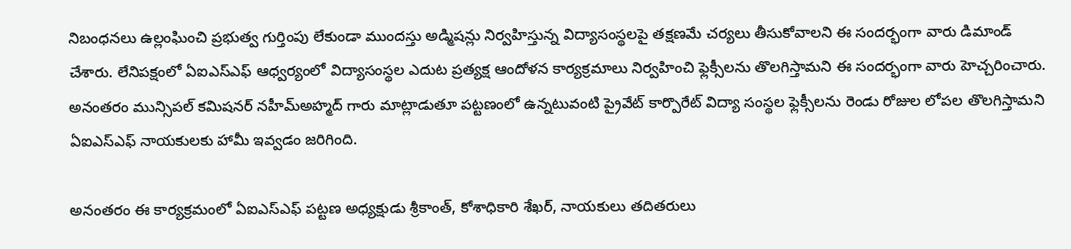నిబంధనలు ఉల్లంఘించి ప్రభుత్వ గుర్తింపు లేకుండా ముందస్తు అడ్మిషన్లు నిర్వహిస్తున్న విద్యాసంస్థలపై తక్షణమే చర్యలు తీసుకోవాలని ఈ సందర్భంగా వారు డిమాండ్ చేశారు. లేనిపక్షంలో ఏఐఎస్ఎఫ్ ఆధ్వర్యంలో విద్యాసంస్థల ఎదుట ప్రత్యక్ష ఆందోళన కార్యక్రమాలు నిర్వహించి ఫ్లెక్సీలను తొలగిస్తామని ఈ సందర్భంగా వారు హెచ్చరించారు. అనంతరం మున్సిపల్ కమిషనర్ నహీమ్అహ్మద్ గారు మాట్లాడుతూ పట్టణంలో ఉన్నటువంటి ప్రైవేట్ కార్పొరేట్ విద్యా సంస్థల ఫ్లెక్సీలను రెండు రోజుల లోపల తొలగిస్తామని ఏఐఎస్ఎఫ్ నాయకులకు హామీ ఇవ్వడం జరిగింది.

అనంతరం ఈ కార్యక్రమంలో ఏఐఎస్ఎఫ్ పట్టణ అధ్యక్షుడు శ్రీకాంత్, కోశాధికారి శేఖర్, నాయకులు తదితరులు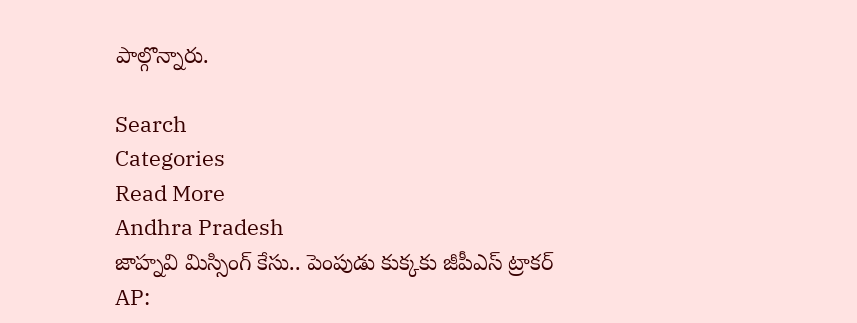పాల్గొన్నారు.

Search
Categories
Read More
Andhra Pradesh
జాహ్నవి మిస్సింగ్ కేసు.. పెంపుడు కుక్కకు జీపీఎస్ ట్రాకర్
AP: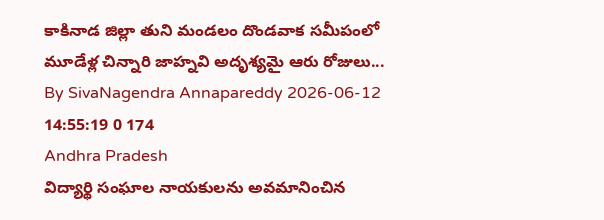కాకినాడ జిల్లా తుని మండలం దొండవాక సమీపంలో మూడేళ్ల చిన్నారి జాహ్నవి అదృశ్యమై ఆరు రోజులు...
By SivaNagendra Annapareddy 2026-06-12 14:55:19 0 174
Andhra Pradesh
విద్యార్థి సంఘాల నాయకులను అవమానించిన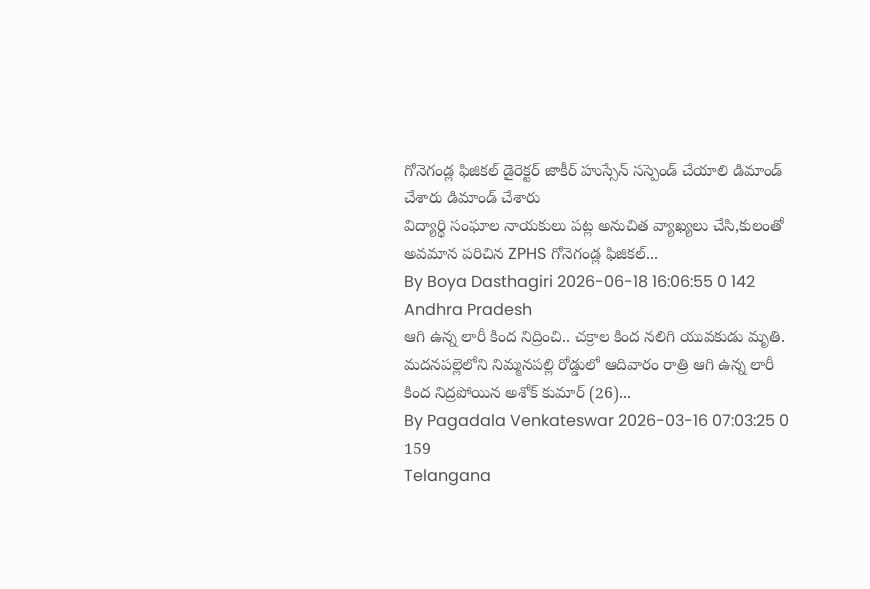గోనెగండ్ల ఫిజికల్ డైరెక్టర్ జాకీర్ హుస్సేన్ సస్పెండ్ చేయాలి డిమాండ్ చేశారు డిమాండ్ చేశారు
విద్యార్థి సంఘాల నాయకులు పట్ల అనుచిత వ్యాఖ్యలు చేసి,కులంతో అవమాన పరిచిన ZPHS గోనెగండ్ల ఫిజికల్...
By Boya Dasthagiri 2026-06-18 16:06:55 0 142
Andhra Pradesh
ఆగి ఉన్న లారీ కింద నిద్రించి.. చక్రాల కింద నలిగి యువకుడు మృతి.
మదనపల్లెలోని నిమ్మనపల్లి రోడ్డులో ఆదివారం రాత్రి ఆగి ఉన్న లారీ కింద నిద్రపోయిన అశోక్ కుమార్ (26)...
By Pagadala Venkateswar 2026-03-16 07:03:25 0 159
Telangana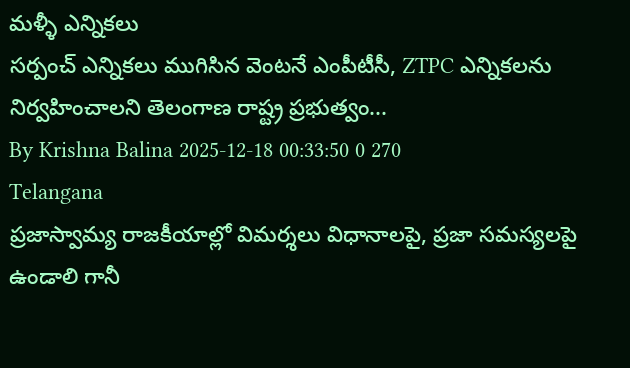మళ్ళీ ఎన్నికలు
సర్పంచ్ ఎన్నికలు ముగిసిన వెంటనే ఎంపీటీసీ, ZTPC ఎన్నికలను నిర్వహించాలని తెలంగాణ రాష్ట్ర ప్రభుత్వం...
By Krishna Balina 2025-12-18 00:33:50 0 270
Telangana
ప్రజాస్వామ్య రాజకీయాల్లో విమర్శలు విధానాలపై, ప్రజా సమస్యలపై ఉండాలి గానీ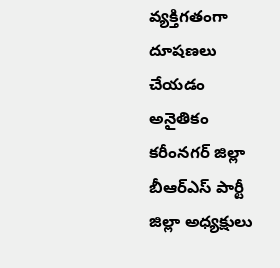వ్యక్తిగతంగా దూషణలు చేయడం అనైతికం
కరీంనగర్ జిల్లా     బీఆర్ఎస్ పార్టీ జిల్లా అధ్యక్షులు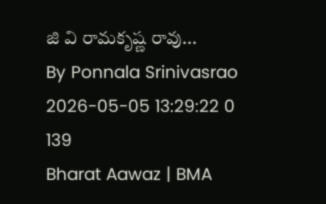జి వి రామకృష్ణ రావు...
By Ponnala Srinivasrao 2026-05-05 13:29:22 0 139
Bharat Aawaz | BMA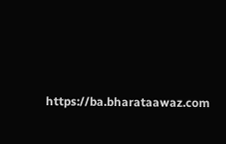https://ba.bharataawaz.com